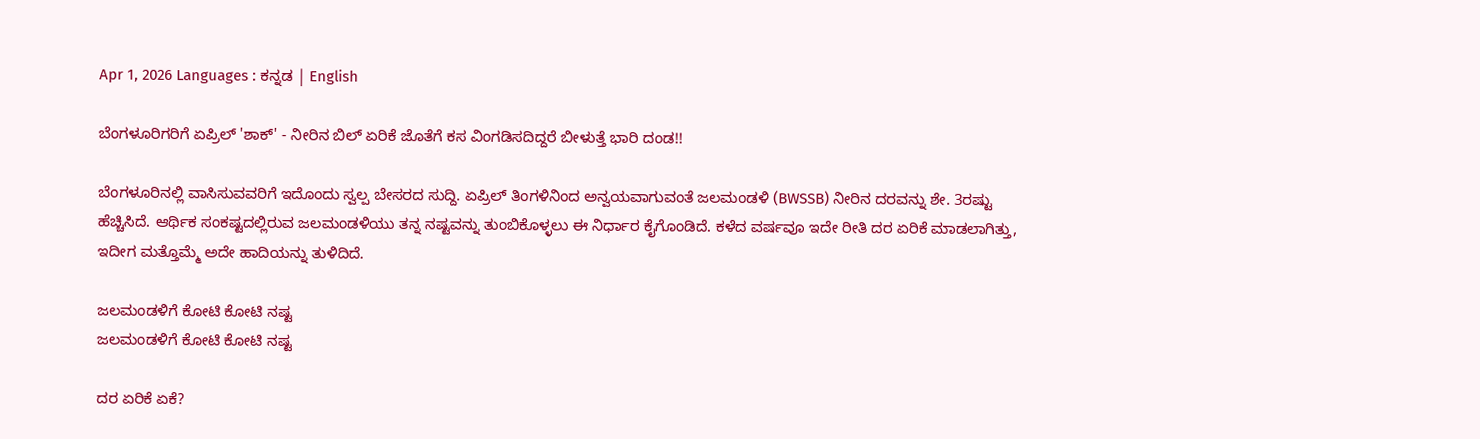Apr 1, 2026 Languages : ಕನ್ನಡ | English

ಬೆಂಗಳೂರಿಗರಿಗೆ ಏಪ್ರಿಲ್ 'ಶಾಕ್' - ನೀರಿನ ಬಿಲ್ ಏರಿಕೆ ಜೊತೆಗೆ ಕಸ ವಿಂಗಡಿಸದಿದ್ದರೆ ಬೀಳುತ್ತೆ ಭಾರಿ ದಂಡ!!

ಬೆಂಗಳೂರಿನಲ್ಲಿ ವಾಸಿಸುವವರಿಗೆ ಇದೊಂದು ಸ್ವಲ್ಪ ಬೇಸರದ ಸುದ್ದಿ. ಏಪ್ರಿಲ್ ತಿಂಗಳಿನಿಂದ ಅನ್ವಯವಾಗುವಂತೆ ಜಲಮಂಡಳಿ (BWSSB) ನೀರಿನ ದರವನ್ನು ಶೇ. 3ರಷ್ಟು ಹೆಚ್ಚಿಸಿದೆ. ಆರ್ಥಿಕ ಸಂಕಷ್ಟದಲ್ಲಿರುವ ಜಲಮಂಡಳಿಯು ತನ್ನ ನಷ್ಟವನ್ನು ತುಂಬಿಕೊಳ್ಳಲು ಈ ನಿರ್ಧಾರ ಕೈಗೊಂಡಿದೆ. ಕಳೆದ ವರ್ಷವೂ ಇದೇ ರೀತಿ ದರ ಏರಿಕೆ ಮಾಡಲಾಗಿತ್ತು, ಇದೀಗ ಮತ್ತೊಮ್ಮೆ ಅದೇ ಹಾದಿಯನ್ನು ತುಳಿದಿದೆ.

ಜಲಮಂಡಳಿಗೆ ಕೋಟಿ ಕೋಟಿ ನಷ್ಟ
ಜಲಮಂಡಳಿಗೆ ಕೋಟಿ ಕೋಟಿ ನಷ್ಟ

ದರ ಏರಿಕೆ ಏಕೆ?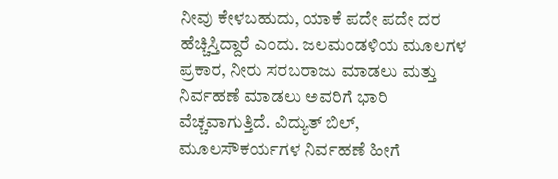ನೀವು ಕೇಳಬಹುದು, ಯಾಕೆ ಪದೇ ಪದೇ ದರ ಹೆಚ್ಚಿಸ್ತಿದ್ದಾರೆ ಎಂದು. ಜಲಮಂಡಳಿಯ ಮೂಲಗಳ ಪ್ರಕಾರ, ನೀರು ಸರಬರಾಜು ಮಾಡಲು ಮತ್ತು ನಿರ್ವಹಣೆ ಮಾಡಲು ಅವರಿಗೆ ಭಾರಿ ವೆಚ್ಚವಾಗುತ್ತಿದೆ. ವಿದ್ಯುತ್ ಬಿಲ್, ಮೂಲಸೌಕರ್ಯಗಳ ನಿರ್ವಹಣೆ ಹೀಗೆ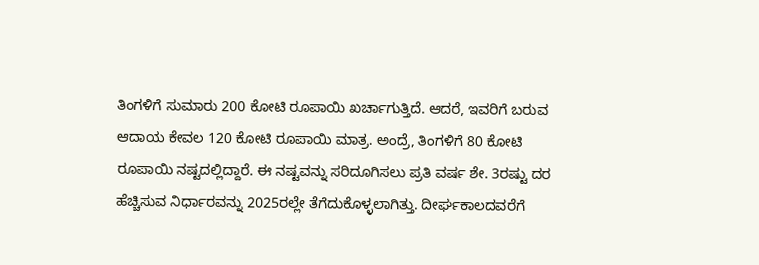ತಿಂಗಳಿಗೆ ಸುಮಾರು 200 ಕೋಟಿ ರೂಪಾಯಿ ಖರ್ಚಾಗುತ್ತಿದೆ. ಆದರೆ, ಇವರಿಗೆ ಬರುವ ಆದಾಯ ಕೇವಲ 120 ಕೋಟಿ ರೂಪಾಯಿ ಮಾತ್ರ. ಅಂದ್ರೆ, ತಿಂಗಳಿಗೆ 80 ಕೋಟಿ ರೂಪಾಯಿ ನಷ್ಟದಲ್ಲಿದ್ದಾರೆ. ಈ ನಷ್ಟವನ್ನು ಸರಿದೂಗಿಸಲು ಪ್ರತಿ ವರ್ಷ ಶೇ. 3ರಷ್ಟು ದರ ಹೆಚ್ಚಿಸುವ ನಿರ್ಧಾರವನ್ನು 2025ರಲ್ಲೇ ತೆಗೆದುಕೊಳ್ಳಲಾಗಿತ್ತು. ದೀರ್ಘಕಾಲದವರೆಗೆ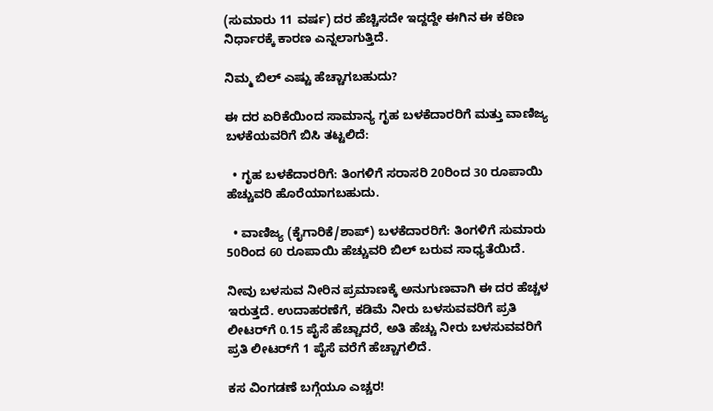(ಸುಮಾರು 11 ವರ್ಷ) ದರ ಹೆಚ್ಚಿಸದೇ ಇದ್ದದ್ದೇ ಈಗಿನ ಈ ಕಠಿಣ ನಿರ್ಧಾರಕ್ಕೆ ಕಾರಣ ಎನ್ನಲಾಗುತ್ತಿದೆ.

ನಿಮ್ಮ ಬಿಲ್ ಎಷ್ಟು ಹೆಚ್ಚಾಗಬಹುದು?

ಈ ದರ ಏರಿಕೆಯಿಂದ ಸಾಮಾನ್ಯ ಗೃಹ ಬಳಕೆದಾರರಿಗೆ ಮತ್ತು ವಾಣಿಜ್ಯ ಬಳಕೆಯವರಿಗೆ ಬಿಸಿ ತಟ್ಟಲಿದೆ:

  • ಗೃಹ ಬಳಕೆದಾರರಿಗೆ: ತಿಂಗಳಿಗೆ ಸರಾಸರಿ 20ರಿಂದ 30 ರೂಪಾಯಿ ಹೆಚ್ಚುವರಿ ಹೊರೆಯಾಗಬಹುದು.

  • ವಾಣಿಜ್ಯ (ಕೈಗಾರಿಕೆ/ಶಾಪ್) ಬಳಕೆದಾರರಿಗೆ: ತಿಂಗಳಿಗೆ ಸುಮಾರು 50ರಿಂದ 60 ರೂಪಾಯಿ ಹೆಚ್ಚುವರಿ ಬಿಲ್ ಬರುವ ಸಾಧ್ಯತೆಯಿದೆ.

ನೀವು ಬಳಸುವ ನೀರಿನ ಪ್ರಮಾಣಕ್ಕೆ ಅನುಗುಣವಾಗಿ ಈ ದರ ಹೆಚ್ಚಳ ಇರುತ್ತದೆ. ಉದಾಹರಣೆಗೆ, ಕಡಿಮೆ ನೀರು ಬಳಸುವವರಿಗೆ ಪ್ರತಿ ಲೀಟರ್‌ಗೆ 0.15 ಪೈಸೆ ಹೆಚ್ಚಾದರೆ, ಅತಿ ಹೆಚ್ಚು ನೀರು ಬಳಸುವವರಿಗೆ ಪ್ರತಿ ಲೀಟರ್‌ಗೆ 1 ಪೈಸೆ ವರೆಗೆ ಹೆಚ್ಚಾಗಲಿದೆ.

ಕಸ ವಿಂಗಡಣೆ ಬಗ್ಗೆಯೂ ಎಚ್ಚರ!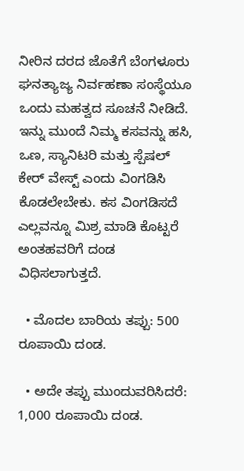ನೀರಿನ ದರದ ಜೊತೆಗೆ ಬೆಂಗಳೂರು ಘನತ್ಯಾಜ್ಯ ನಿರ್ವಹಣಾ ಸಂಸ್ಥೆಯೂ ಒಂದು ಮಹತ್ವದ ಸೂಚನೆ ನೀಡಿದೆ. ಇನ್ನು ಮುಂದೆ ನಿಮ್ಮ ಕಸವನ್ನು ಹಸಿ, ಒಣ, ಸ್ಯಾನಿಟರಿ ಮತ್ತು ಸ್ಪೆಷಲ್ ಕೇರ್ ವೇಸ್ಟ್ ಎಂದು ವಿಂಗಡಿಸಿ ಕೊಡಲೇಬೇಕು. ಕಸ ವಿಂಗಡಿಸದೆ ಎಲ್ಲವನ್ನೂ ಮಿಶ್ರ ಮಾಡಿ ಕೊಟ್ಟರೆ ಅಂತಹವರಿಗೆ ದಂಡ ವಿಧಿಸಲಾಗುತ್ತದೆ.

  • ಮೊದಲ ಬಾರಿಯ ತಪ್ಪು: 500 ರೂಪಾಯಿ ದಂಡ.

  • ಅದೇ ತಪ್ಪು ಮುಂದುವರಿಸಿದರೆ: 1,000 ರೂಪಾಯಿ ದಂಡ.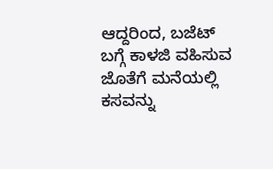ಆದ್ದರಿಂದ, ಬಜೆಟ್ ಬಗ್ಗೆ ಕಾಳಜಿ ವಹಿಸುವ ಜೊತೆಗೆ ಮನೆಯಲ್ಲಿ ಕಸವನ್ನು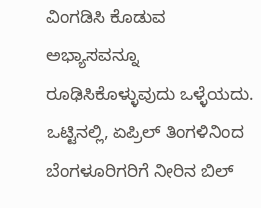ವಿಂಗಡಿಸಿ ಕೊಡುವ ಅಭ್ಯಾಸವನ್ನೂ ರೂಢಿಸಿಕೊಳ್ಳುವುದು ಒಳ್ಳೆಯದು. ಒಟ್ಟಿನಲ್ಲಿ, ಏಪ್ರಿಲ್ ತಿಂಗಳಿನಿಂದ ಬೆಂಗಳೂರಿಗರಿಗೆ ನೀರಿನ ಬಿಲ್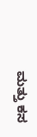ಮತ್ತು ಕಸ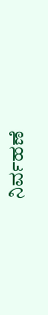ನಿರ್ವಹಣೆ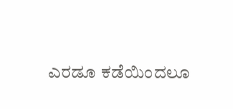ಎರಡೂ ಕಡೆಯಿಂದಲೂ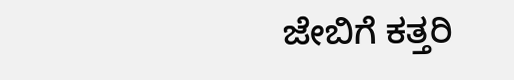ಜೇಬಿಗೆ ಕತ್ತರಿ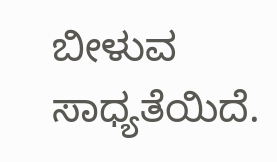ಬೀಳುವ ಸಾಧ್ಯತೆಯಿದೆ.